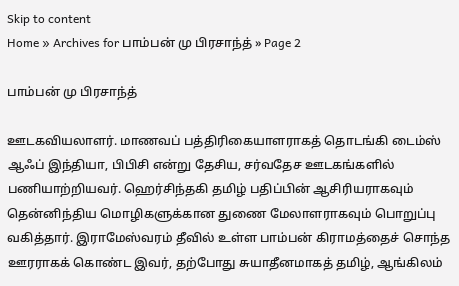Skip to content
Home » Archives for பாம்பன் மு பிரசாந்த் » Page 2

பாம்பன் மு பிரசாந்த்

ஊடகவியலாளர். மாணவப் பத்திரிகையாளராகத் தொடங்கி டைம்ஸ் ஆஃப் இந்தியா, பிபிசி என்று தேசிய, சர்வதேச ஊடகங்களில் பணியாற்றியவர். ஹெர்சிந்தகி தமிழ் பதிப்பின் ஆசிரியராகவும் தென்னிந்திய மொழிகளுக்கான துணை மேலாளராகவும் பொறுப்பு வகித்தார். இராமேஸ்வரம் தீவில் உள்ள பாம்பன் கிராமத்தைச் சொந்த ஊரராகக் கொண்ட இவர், தற்போது சுயாதீனமாகத் தமிழ், ஆங்கிலம்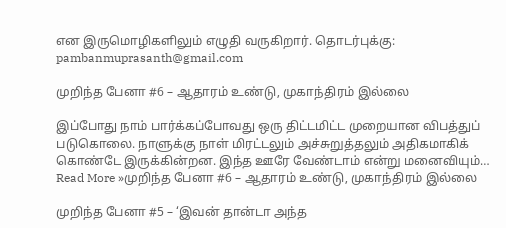என இருமொழிகளிலும் எழுதி வருகிறார். தொடர்புக்கு: pambanmuprasanth@gmail.com

முறிந்த பேனா #6 – ஆதாரம் உண்டு, முகாந்திரம் இல்லை

இப்போது நாம் பார்க்கப்போவது ஒரு திட்டமிட்ட முறையான விபத்துப் படுகொலை. நாளுக்கு நாள் மிரட்டலும் அச்சுறுத்தலும் அதிகமாகிக் கொண்டே இருக்கின்றன. இந்த ஊரே வேண்டாம் என்று மனைவியும்… Read More »முறிந்த பேனா #6 – ஆதாரம் உண்டு, முகாந்திரம் இல்லை

முறிந்த பேனா #5 – ‘இவன் தான்டா அந்த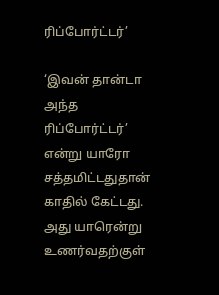ரிப்போர்ட்டர்’

‘இவன் தான்டா அந்த ரிப்போர்ட்டர்’ என்று யாரோ சத்தமிட்டதுதான் காதில் கேட்டது. அது யாரென்று உணர்வதற்குள்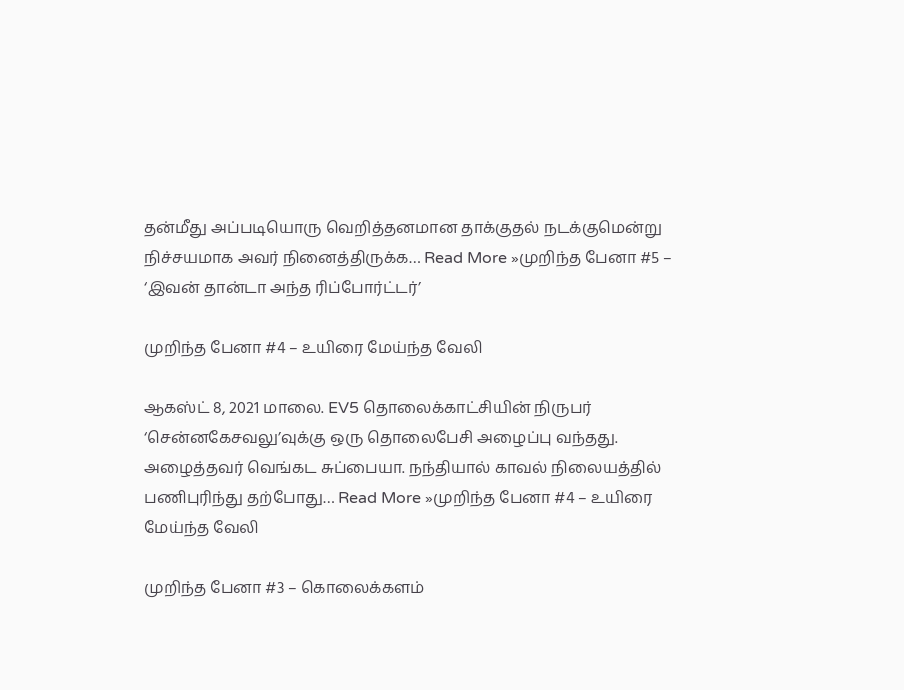தன்மீது அப்படியொரு வெறித்தனமான தாக்குதல் நடக்குமென்று நிச்சயமாக அவர் நினைத்திருக்க… Read More »முறிந்த பேனா #5 – ‘இவன் தான்டா அந்த ரிப்போர்ட்டர்’

முறிந்த பேனா #4 – உயிரை மேய்ந்த வேலி

ஆகஸ்ட் 8, 2021 மாலை. EV5 தொலைக்காட்சியின் நிருபர் ‘சென்னகேசவலு’வுக்கு ஒரு தொலைபேசி அழைப்பு வந்தது. அழைத்தவர் வெங்கட சுப்பையா. நந்தியால் காவல் நிலையத்தில் பணிபுரிந்து தற்போது… Read More »முறிந்த பேனா #4 – உயிரை மேய்ந்த வேலி

முறிந்த பேனா #3 – கொலைக்களம்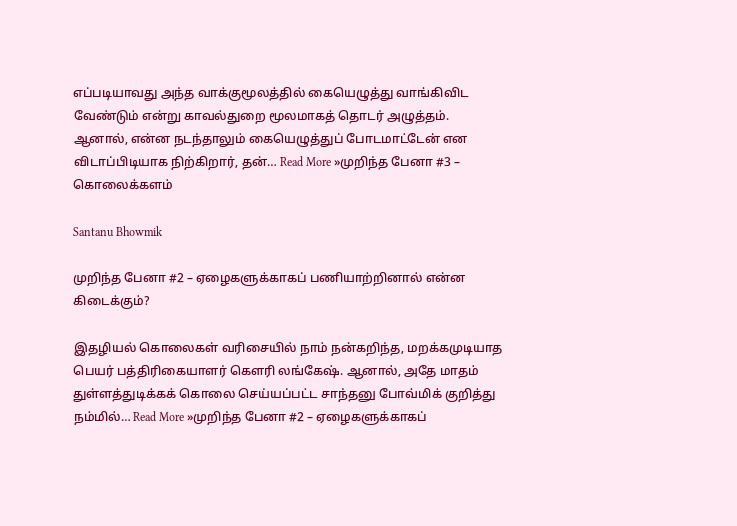எப்படியாவது அந்த வாக்குமூலத்தில் கையெழுத்து வாங்கிவிட வேண்டும் என்று காவல்துறை மூலமாகத் தொடர் அழுத்தம். ஆனால், என்ன நடந்தாலும் கையெழுத்துப் போடமாட்டேன் என விடாப்பிடியாக நிற்கிறார், தன்… Read More »முறிந்த பேனா #3 – கொலைக்களம்

Santanu Bhowmik

முறிந்த பேனா #2 – ஏழைகளுக்காகப் பணியாற்றினால் என்ன கிடைக்கும்?

இதழியல் கொலைகள் வரிசையில் நாம் நன்கறிந்த, மறக்கமுடியாத பெயர் பத்திரிகையாளர் கௌரி லங்கேஷ். ஆனால், அதே மாதம் துள்ளத்துடிக்கக் கொலை செய்யப்பட்ட சாந்தனு போவ்மிக் குறித்து நம்மில்… Read More »முறிந்த பேனா #2 – ஏழைகளுக்காகப்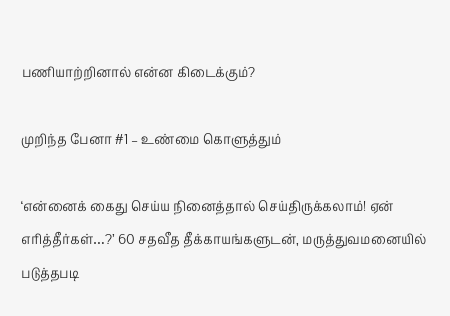பணியாற்றினால் என்ன கிடைக்கும்?

முறிந்த பேனா #1 – உண்மை கொளுத்தும்

‘என்னைக் கைது செய்ய நினைத்தால் செய்திருக்கலாம்! ஏன் எரித்தீர்கள்…?’ 60 சதவீத தீக்காயங்களுடன், மருத்துவமனையில் படுத்தபடி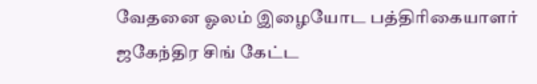வேதனை ஓலம் இழையோட பத்திரிகையாளர் ஜகேந்திர சிங் கேட்ட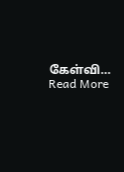கேள்வி… Read More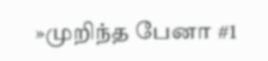»முறிந்த பேனா #1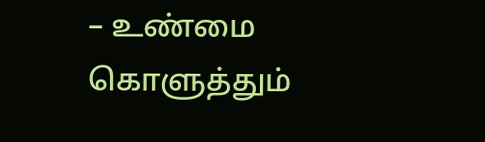– உண்மை கொளுத்தும்